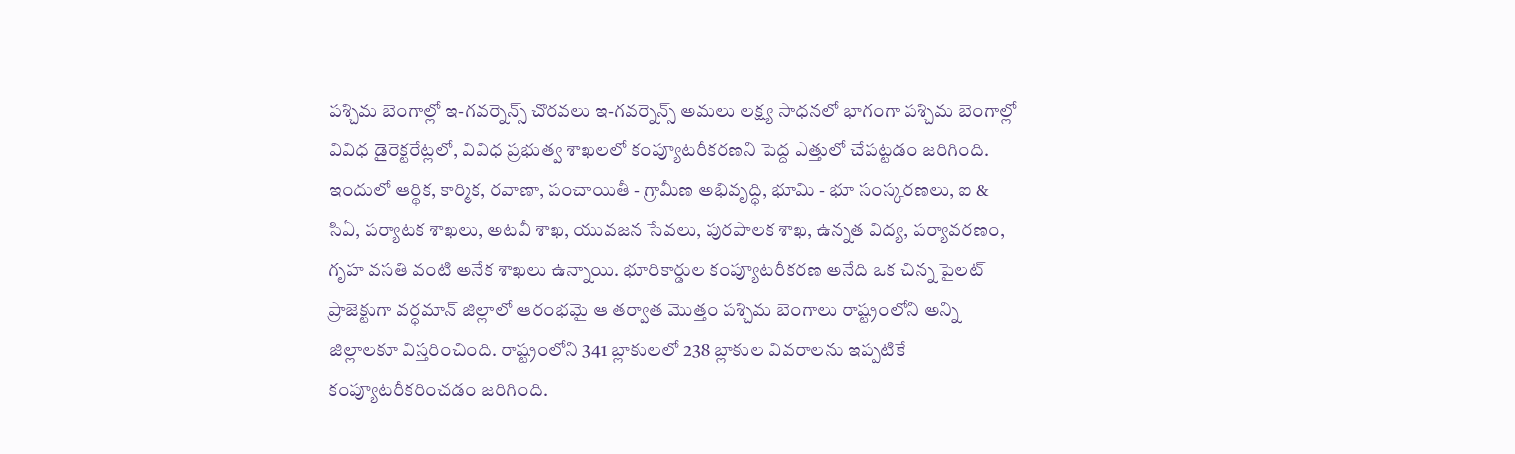పశ్చిమ బెంగాల్లో ఇ-గవర్నెన్స్ చొరవలు ఇ-గవర్నెన్స్ అమలు లక్ష్య సాధనలో భాగంగా పశ్చిమ బెంగాల్లో వివిధ డైరెక్టరేట్లలో, వివిధ ప్రభుత్వ శాఖలలో కంప్యూటరీకరణని పెద్ద ఎత్తులో చేపట్టడం జరిగింది. ఇందులో ఆర్థిక, కార్మిక, రవాణా, పంచాయితీ - గ్రామీణ అభివృద్ధి, భూమి - భూ సంస్కరణలు, ఐ & సిఏ, పర్యాటక శాఖలు, అటవీ శాఖ, యువజన సేవలు, పురపాలక శాఖ, ఉన్నత విద్య, పర్యావరణం, గృహ వసతి వంటి అనేక శాఖలు ఉన్నాయి. భూరికార్డుల కంప్యూటరీకరణ అనేది ఒక చిన్న పైలట్ ప్రాజెక్టుగా వర్ధమాన్ జిల్లాలో ఆరంభమై ఆ తర్వాత మొత్తం పశ్చిమ బెంగాలు రాష్ట్రంలోని అన్ని జిల్లాలకూ విస్తరించింది. రాష్ట్రంలోని 341 బ్లాకులలో 238 బ్లాకుల వివరాలను ఇప్పటికే కంప్యూటరీకరించడం జరిగింది.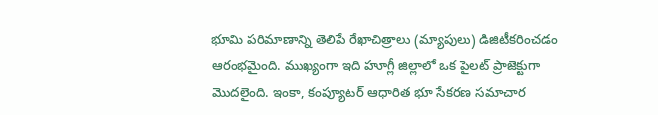భూమి పరిమాణాన్ని తెలిపే రేఖాచిత్రాలు (మ్యాపులు) డిజిటీకరించడం ఆరంభమైంది. ముఖ్యంగా ఇది హూగ్లీ జిల్లాలో ఒక పైలట్ ప్రాజెక్టుగా మొదలైంది. ఇంకా, కంప్యూటర్ ఆధారిత భూ సేకరణ సమాచార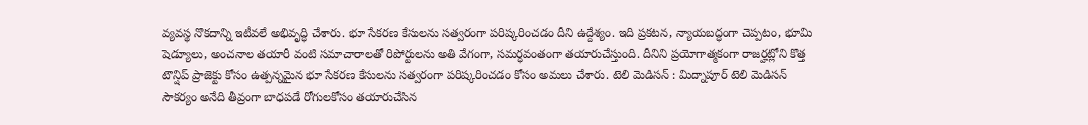వ్యవస్థ నొకదాన్ని ఇటీవలే అభివృద్ధి చేశారు. భూ సేకరణ కేసులను సత్వరంగా పరిష్కరించడం దీని ఉద్దేశ్యం. ఇది ప్రకటన, న్యాయబద్ధంగా చెప్పటం, భూమి షెడ్యూలు, అంచనాల తయారీ వంటి సమాచారాలతో రిపోర్టులను అతి వేగంగా, సమర్ధవంతంగా తయారుచేస్తుంది. దీనిని ప్రయోగాత్మకంగా రాజర్హట్లోని కొత్త టౌన్షిప్ ప్రాజెక్టు కోసం ఉత్పన్నమైన భూ సేకరణ కేసులను సత్వరంగా పరిష్కరించడం కోసం అమలు చేశారు. టెలి మెడిసన్ : మిద్నాపూర్ టెలి మెడిసన్ సౌకర్యం అనేది తీవ్రంగా బాధపడే రోగులకోసం తయారుచేసిన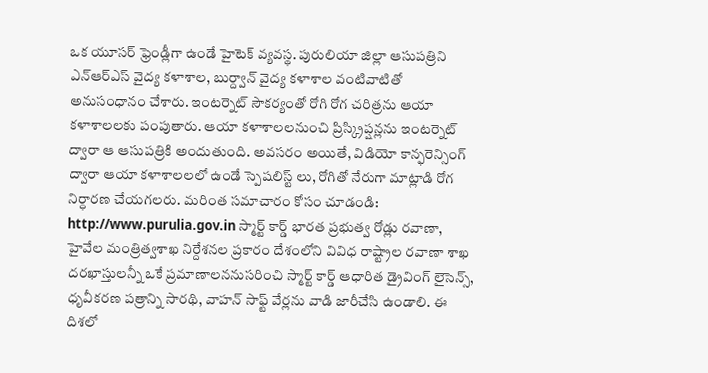ఒక యూసర్ ఫ్రెండ్లీగా ఉండే హైటెక్ వ్యవస్థ. పురులియా జిల్లా ఆసుపత్రిని ఎన్ఆర్ఎస్ వైద్య కళాశాల, బుర్ద్వాన్ వైద్య కళాశాల వంటివాటితో అనుసంధానం చేశారు. ఇంటర్నెట్ సౌకర్యంతో రోగి రోగ చరిత్రను ఆయా కళాశాలలకు పంపుతారు. ఆయా కళాశాలలనుంచి ప్రిస్క్రిప్షన్లను ఇంటర్నెట్ ద్వారా ఆ ఆసుపత్రికి అందుతుంది. అవసరం అయితే, విడియో కాన్ఫరెన్సింగ్ ద్వారా ఆయా కళాశాలలలో ఉండే స్పెషలిస్ట్ లు, రోగితో నేరుగా మాట్లాడి రోగ నిర్ధారణ చేయగలరు. మరింత సమాచారం కోసం చూడండి: http://www.purulia.gov.in స్మార్ట్ కార్డ్ భారత ప్రభుత్వ రోడ్లు రవాణా, హైవేల మంత్రిత్వశాఖ నిర్దేశనల ప్రకారం దేశంలోని వివిధ రాష్ట్రాల రవాణా శాఖ దరఖాస్తులన్నీ ఒకే ప్రమాణాలననుసరించి స్మార్ట్ కార్డ్ ఆధారిత డ్రైవింగ్ లైసెన్స్, ధృవీకరణ పత్రాన్ని సారథి, వాహన్ సాఫ్ట్ వేర్లను వాడి జారీచేసి ఉండాలి. ఈ దిశలో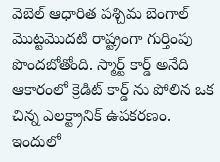వెబెల్ ఆధారిత పశ్చిమ బెంగాల్ మొట్టమొదటి రాష్ట్రంగా గుర్తింపు పొందబోతోంది. స్మార్ట్ కార్డ్ అనేది ఆకారంలో క్రెడిట్ కార్డ్ ను పోలిన ఒక చిన్న ఎలక్ట్రానిక్ ఉపకరణం. ఇందులో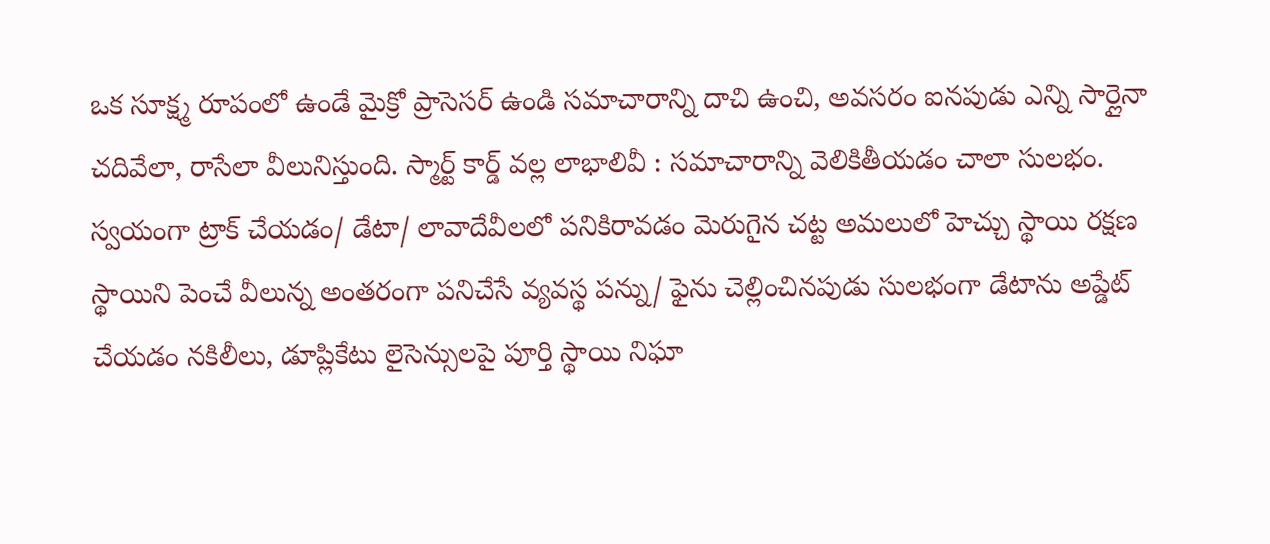ఒక సూక్ష్మ రూపంలో ఉండే మైక్రో ప్రాసెసర్ ఉండి సమాచారాన్ని దాచి ఉంచి, అవసరం ఐనపుడు ఎన్ని సార్లైనా చదివేలా, రాసేలా వీలునిస్తుంది. స్మార్ట్ కార్డ్ వల్ల లాభాలివీ : సమాచారాన్ని వెలికితీయడం చాలా సులభం. స్వయంగా ట్రాక్ చేయడం/ డేటా/ లావాదేవీలలో పనికిరావడం మెరుగైన చట్ట అమలులో హెచ్చు స్థాయి రక్షణ స్థాయిని పెంచే వీలున్న అంతరంగా పనిచేసే వ్యవస్థ పన్ను/ ఫైను చెల్లించినపుడు సులభంగా డేటాను అప్డేట్ చేయడం నకిలీలు, డూప్లికేటు లైసెన్సులపై పూర్తి స్థాయి నిఘా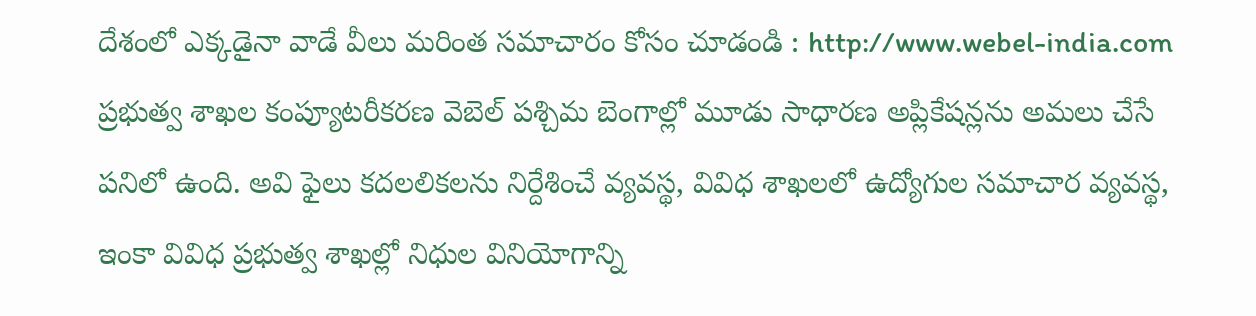దేశంలో ఎక్కడైనా వాడే వీలు మరింత సమాచారం కోసం చూడండి : http://www.webel-india.com ప్రభుత్వ శాఖల కంప్యూటరీకరణ వెబెల్ పశ్చిమ బెంగాల్లో మూడు సాధారణ అప్లికేషన్లను అమలు చేసే పనిలో ఉంది. అవి ఫైలు కదలలికలను నిర్దేశించే వ్యవస్థ, వివిధ శాఖలలో ఉద్యోగుల సమాచార వ్యవస్థ, ఇంకా వివిధ ప్రభుత్వ శాఖల్లో నిధుల వినియోగాన్ని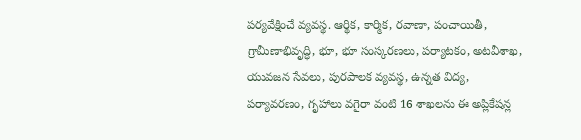పర్యవేక్షించే వ్యవస్థ. ఆర్థిక, కార్మిక, రవాణా, పంచాయితీ, గ్రామీణాభివృద్ధి, భూ, భూ సంస్కరణలు, పర్యాటకం, అటవీశాఖ, యువజన సేవలు, పురపాలక వ్యవస్థ, ఉన్నత విద్య, పర్యావరణం, గృహాలు వగైరా వంటి 16 శాఖలను ఈ అప్లికేషన్ల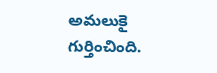అమలుకై గుర్తించింది.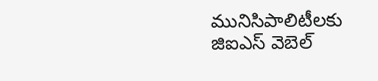మునిసిపాలిటీలకు జిఐఎస్ వెబెల్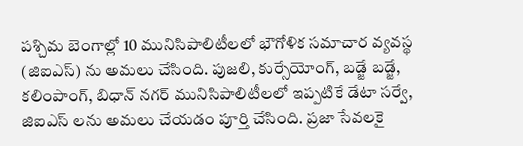పశ్చిమ బెంగాల్లో 10 మునిసిపాలిటీలలో భౌగోళిక సమాచార వ్యవస్థ (జిఐఎస్) ను అమలు చేసింది. పుజలి, కుర్సేయోంగ్, బడ్జే బడ్జే, కలింపాంగ్, బిధాన్ నగర్ మునిసిపాలిటీలలో ఇప్పటికే డేటా సర్వే, జిఐఎస్ లను అమలు చేయడం పూర్తి చేసింది. ప్రజా సేవలకై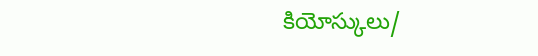కియోస్కులు/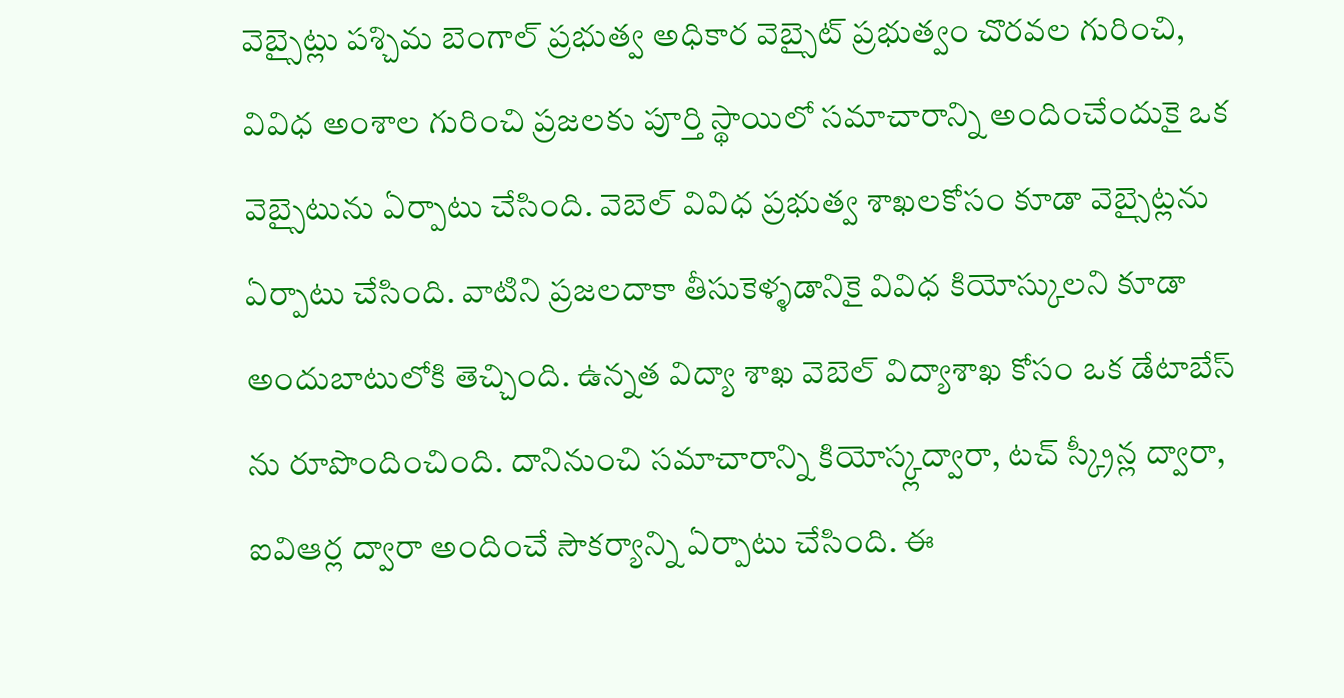వెబ్సైట్లు పశ్చిమ బెంగాల్ ప్రభుత్వ అధికార వెబ్సైట్ ప్రభుత్వం చొరవల గురించి, వివిధ అంశాల గురించి ప్రజలకు పూర్తి స్థాయిలో సమాచారాన్ని అందించేందుకై ఒక వెబ్సైటును ఏర్పాటు చేసింది. వెబెల్ వివిధ ప్రభుత్వ శాఖలకోసం కూడా వెబ్సైట్లను ఏర్పాటు చేసింది. వాటిని ప్రజలదాకా తీసుకెళ్ళడానికై వివిధ కియోస్కులని కూడా అందుబాటులోకి తెచ్చింది. ఉన్నత విద్యా శాఖ వెబెల్ విద్యాశాఖ కోసం ఒక డేటాబేస్ ను రూపొందించింది. దానినుంచి సమాచారాన్ని కియోస్క్లద్వారా, టచ్ స్క్రీన్ల ద్వారా, ఐవిఆర్ల ద్వారా అందించే సౌకర్యాన్ని ఏర్పాటు చేసింది. ఈ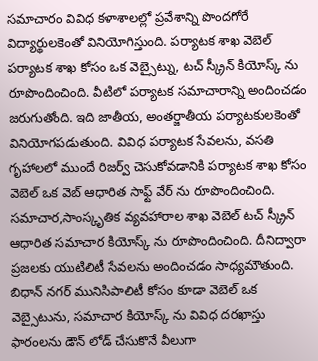సమాచారం వివిధ కళాశాలల్లో ప్రవేశాన్ని పొందగోరే విద్యార్థులకెంతో వినియోగిస్తుంది. పర్యాటక శాఖ వెబెల్ పర్యాటక శాఖ కోసం ఒక వెబ్సైట్ను, టచ్ స్క్రీన్ కియోస్క్ ను రూపొందించింది. వీటిలో పర్యాటక సమాచారాన్ని అందించడం జరుగుతోంది. ఇది జాతీయ, అంతర్జాతీయ పర్యాటకులకెంతో వినియోగపడుతుంది. వివిధ పర్యాటక సేవలను, వసతి గృహాలలో ముందే రిజర్వ్ చెసుకోవడానికి పర్యాటక శాఖ కోసం వెబెల్ ఒక వెబ్ ఆధారిత సాఫ్ట్ వేర్ ను రూపొందించింది. సమాచార,సాంస్కృతిక వ్యవహారాల శాఖ వెబెల్ టచ్ స్క్రీన్ ఆధారిత సమాచార కియోస్క్ ను రూపొందించింది. దీనిద్వారా ప్రజలకు యుటిలిటీ సేవలను అందించడం సాధ్యమౌతుంది. బిధాన్ నగర్ మునిసిపాలిటీ కోసం కూడా వెబెల్ ఒక వెబ్సైటును, సమాచార కియోస్క్ ను వివిధ దరఖాస్తు ఫారంలను డౌన్ లోడ్ చేసుకొనే వీలుగా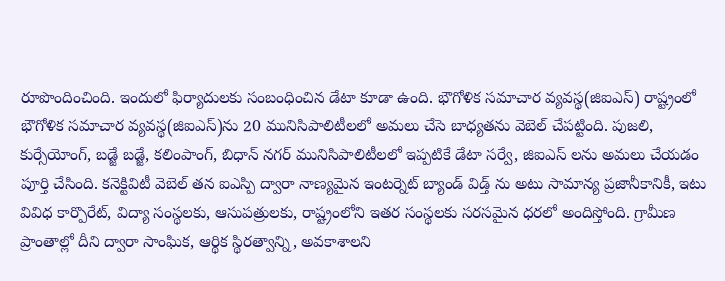రూపొందించింది. ఇందులో ఫిర్యాదులకు సంబంధించిన డేటా కూడా ఉంది. భౌగోళిక సమాచార వ్యవస్థ(జిఐఎస్) రాష్ట్రంలో భౌగోళిక సమాచార వ్యవస్థ(జిఐఎస్)ను 20 మునిసిపాలిటీలలో అమలు చేసె బాధ్యతను వెబెల్ చేపట్టింది. పుజలి, కుర్సేయోంగ్, బడ్జే బడ్జే, కలింపాంగ్, బిధాన్ నగర్ మునిసిపాలిటీలలో ఇప్పటికే డేటా సర్వే, జిఐఎస్ లను అమలు చేయడం పూర్తి చేసింది. కనెక్టివిటీ వెబెల్ తన ఐఎస్పి ద్వారా నాణ్యమైన ఇంటర్నెట్ బ్యాండ్ విడ్త్ ను అటు సామాన్య ప్రజానీకానికీ, ఇటు వివిధ కార్పొరేట్, విద్యా సంస్థలకు, ఆసుపత్రులకు, రాష్ట్రంలోని ఇతర సంస్థలకు సరసమైన ధరలో అందిస్తోంది. గ్రామీణ ప్రాంతాల్లో దీని ద్వారా సాంఘిక, ఆర్థిక స్థిరత్వాన్ని, అవకాశాలని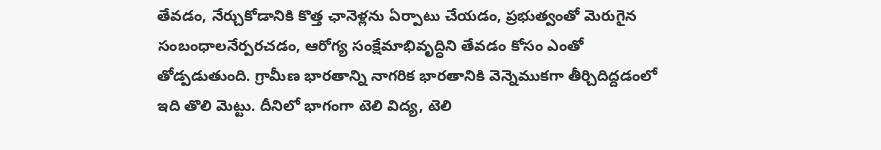తేవడం, నేర్చుకోడానికి కొత్త ఛానెళ్లను ఏర్పాటు చేయడం, ప్రభుత్వంతో మెరుగైన సంబంధాలనేర్పరచడం, ఆరోగ్య సంక్షేమాభివృద్ధిని తేవడం కోసం ఎంతో తోడ్పడుతుంది. గ్రామీణ భారతాన్ని నాగరిక భారతానికి వెన్నెముకగా తీర్చిదిద్దడంలో ఇది తొలి మెట్టు. దీనిలో భాగంగా టెలి విద్య, టెలి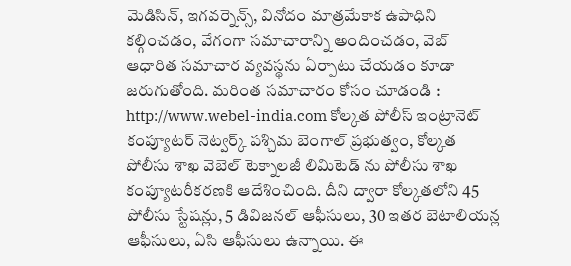మెడిసిన్, ఇగవర్నెన్స్, వినోదం మాత్రమేకాక ఉపాధిని కల్గించడం, వేగంగా సమాచారాన్ని అందించడం, వెబ్ ఆధారిత సమాచార వ్యవస్థను ఏర్పాటు చేయడం కూడా జరుగుతోంది. మరింత సమాచారం కోసం చూడండి : http://www.webel-india.com కోల్కత పోలీస్ ఇంట్రానెట్ కంప్యూటర్ నెట్వర్క్ పశ్చిమ బెంగాల్ ప్రభుత్వం, కోల్కత పోలీసు శాఖ వెబెల్ టెక్నాలజీ లిమిటెడ్ ను పోలీసు శాఖ కంప్యూటరీకరణకి ఆదేశించింది. దీని ద్వారా కోల్కతలోని 45 పోలీసు స్టేషన్లు, 5 డివిజనల్ ఆఫీసులు, 30 ఇతర బెటాలియన్ల ఆఫీసులు, ఏసి ఆఫీసులు ఉన్నాయి. ఈ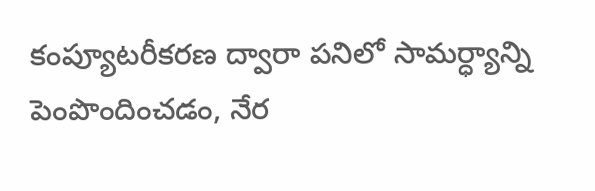కంప్యూటరీకరణ ద్వారా పనిలో సామర్ధ్యాన్ని పెంపొందించడం, నేర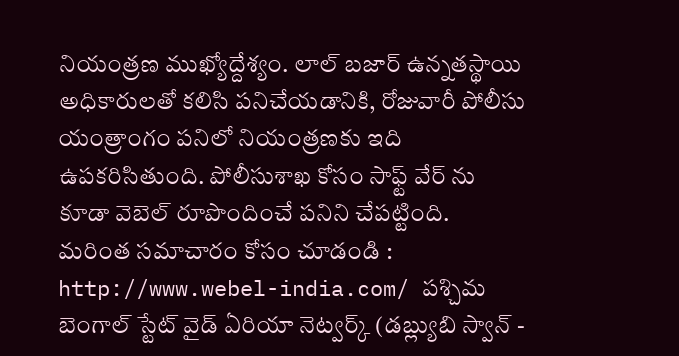నియంత్రణ ముఖ్యోద్దేశ్యం. లాల్ బజార్ ఉన్నతస్థాయి అధికారులతో కలిసి పనిచేయడానికి, రోజువారీ పోలీసు యంత్రాంగం పనిలో నియంత్రణకు ఇది ఉపకరిసితుంది. పోలీసుశాఖ కోసం సాఫ్ట్ వేర్ ను కూడా వెబెల్ రూపొందించే పనిని చేపట్టింది. మరింత సమాచారం కోసం చూడండి : http://www.webel-india.com/ పశ్చిమ బెంగాల్ స్టేట్ వైడ్ ఏరియా నెట్వర్క్ (డబ్ల్యుబి స్వాన్ -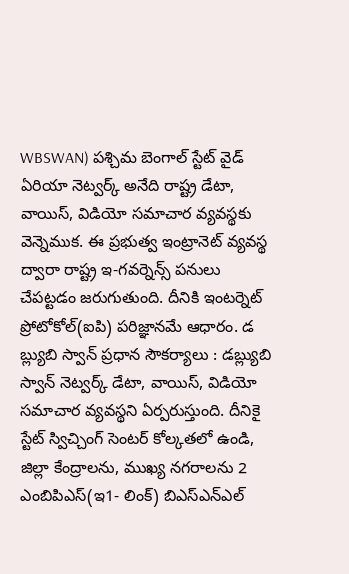WBSWAN) పశ్చిమ బెంగాల్ స్టేట్ వైడ్ ఏరియా నెట్వర్క్ అనేది రాష్ట్ర డేటా, వాయిస్, విడియో సమాచార వ్యవస్థకు వెన్నెముక. ఈ ప్రభుత్వ ఇంట్రానెట్ వ్యవస్థ ద్వారా రాష్ట్ర ఇ-గవర్నెన్స్ పనులు చేపట్టడం జరుగుతుంది. దీనికి ఇంటర్నెట్ ప్రోటోకోల్(ఐపి) పరిజ్ఞానమే ఆధారం. డ బ్ల్యుబి స్వాన్ ప్రధాన సౌకర్యాలు : డబ్ల్యుబి స్వాన్ నెట్వర్క్ డేటా, వాయిస్, విడియో సమాచార వ్యవస్థని ఏర్పరుస్తుంది. దీనికై స్టేట్ స్విచ్చింగ్ సెంటర్ కోల్కతలో ఉండి, జిల్లా కేంద్రాలను, ముఖ్య నగరాలను 2 ఎంబిపిఎస్(ఇ1- లింక్) బిఎస్ఎన్ఎల్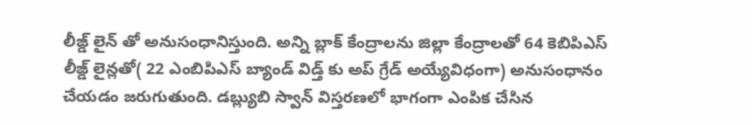లీజ్డ్ లైన్ తో అనుసంధానిస్తుంది. అన్ని బ్లాక్ కేంద్రాలను జిల్లా కేంద్రాలతో 64 కెబిపిఎస్ లీజ్డ్ లైన్లతో( 22 ఎంబిపిఎస్ బ్యాండ్ విడ్త్ కు అప్ గ్రేడ్ అయ్యేవిధంగా) అనుసంధానం చేయడం జరుగుతుంది. డబ్ల్యుబి స్వాన్ విస్తరణలో భాగంగా ఎంపిక చేసిన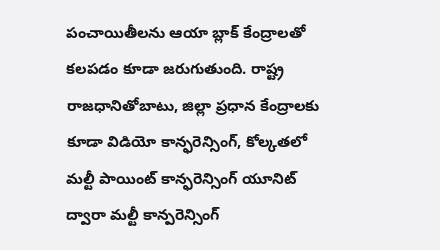పంచాయితీలను ఆయా బ్లాక్ కేంద్రాలతో కలపడం కూడా జరుగుతుంది. రాష్ట్ర రాజధానితోబాటు, జిల్లా ప్రధాన కేంద్రాలకు కూడా విడియో కాన్ఫరెన్సింగ్, కోల్కతలో మల్టీ పాయింట్ కాన్ఫరెన్సింగ్ యూనిట్ ద్వారా మల్టీ కాన్పరెన్సింగ్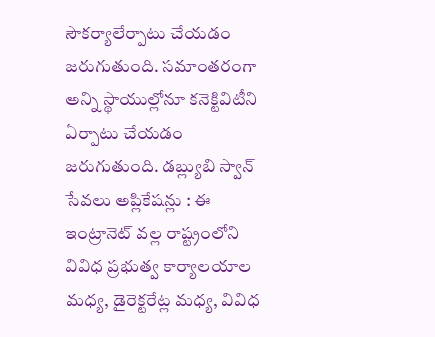సౌకర్యాలేర్పాటు చేయడం జరుగుతుంది. సమాంతరంగా అన్ని స్థాయుల్లోనూ కనెక్టివిటీని ఏర్పాటు చేయడం జరుగుతుంది. డబ్ల్యుబి స్వాన్ సేవలు అప్లికేషన్లు : ఈ ఇంట్రానెట్ వల్ల రాష్ట్రంలోని వివిధ ప్రభుత్వ కార్యాలయాల మధ్య, డైరెక్టరేట్ల మధ్య, వివిధ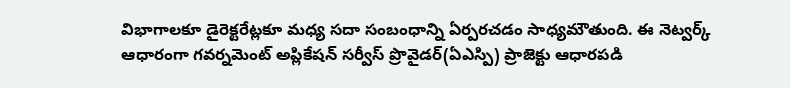విభాగాలకూ డైరెక్టరేట్లకూ మధ్య సదా సంబంధాన్ని ఏర్పరచడం సాధ్యమౌతుంది. ఈ నెట్వర్క్ ఆధారంగా గవర్నమెంట్ అప్లికేషన్ సర్వీస్ ప్రొవైడర్(ఏఎస్పి) ప్రాజెక్టు ఆధారపడి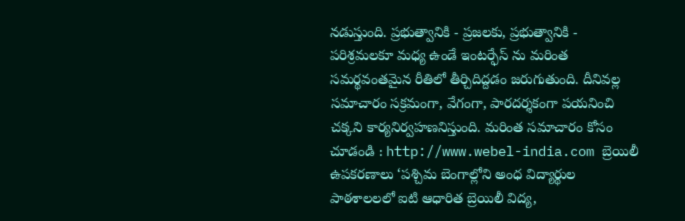నడుస్తుంది. ప్రభుత్వానికి - ప్రజలకు, ప్రభుత్వానికి - పరిశ్రమలకూ మధ్య ఉండే ఇంటర్ఫేస్ ను మరింత సమర్థవంతమైన రీతిలో తీర్చిదిద్దడం జరుగుతుంది. దీనివల్ల సమాచారం సక్రమంగా, వేగంగా, పారదర్శకంగా పయనించి చక్కని కార్యనిర్వహణనిస్తుంది. మరింత సమాచారం కోసం చూడండి : http://www.webel-india.com బ్రెయిలీ ఉపకరణాలు ‘పశ్చిమ బెంగాల్లోని అంధ విద్యార్థుల పాఠశాలలలో ఐటి ఆధారిత బ్రెయిలీ విద్య,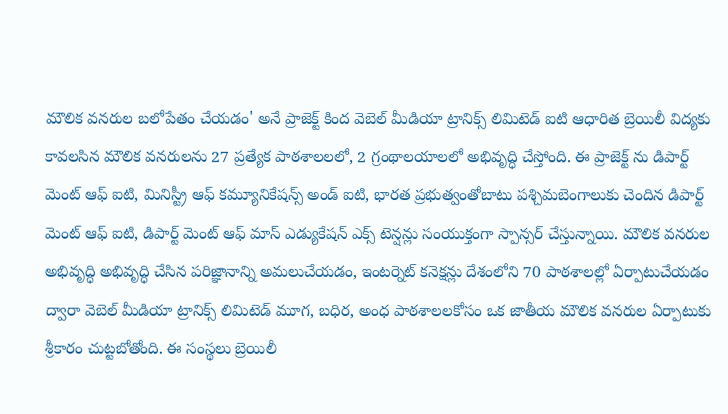మౌలిక వనరుల బలోపేతం చేయడం' అనే ప్రాజెక్ట్ కింద వెబెల్ మీడియా ట్రానిక్స్ లిమిటెడ్ ఐటి ఆధారిత బ్రెయిలీ విద్యకు కావలసిన మౌలిక వనరులను 27 ప్రత్యేక పాఠశాలలలో, 2 గ్రంథాలయాలలో అభివృద్ధి చేస్తోంది. ఈ ప్రాజెక్ట్ ను డిపార్ట్ మెంట్ ఆఫ్ ఐటి, మినిస్ట్రీ ఆఫ్ కమ్యూనికేషన్స్ అండ్ ఐటి, భారత ప్రభుత్వంతోబాటు పశ్చిమబెంగాలుకు చెందిన డిపార్ట్ మెంట్ ఆఫ్ ఐటి, డిపార్ట్ మెంట్ ఆఫ్ మాస్ ఎడ్యుకేషన్ ఎక్స్ టెన్షన్లు సంయుక్తంగా స్పాన్సర్ చేస్తున్నాయి. మౌలిక వనరుల అభివృద్ధి అభివృద్ధి చేసిన పరిజ్ఞానాన్ని అమలుచేయడం, ఇంటర్నెట్ కనెక్షన్లు దేశంలోని 70 పాఠశాలల్లో ఏర్పాటుచేయడం ద్వారా వెబెల్ మీడియా ట్రానిక్స్ లిమిటెడ్ మూగ, బధిర, అంధ పాఠశాలలకోసం ఒక జాతీయ మౌలిక వనరుల ఏర్పాటుకు శ్రీకారం చుట్టబోతోంది. ఈ సంస్థలు బ్రెయిలీ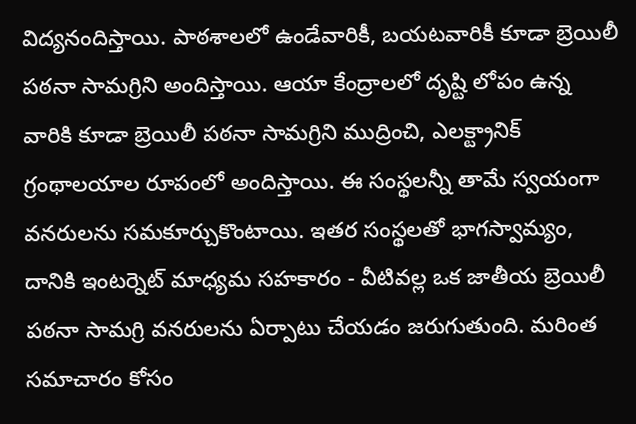విద్యనందిస్తాయి. పాఠశాలలో ఉండేవారికీ, బయటవారికీ కూడా బ్రెయిలీ పఠనా సామగ్రిని అందిస్తాయి. ఆయా కేంద్రాలలో దృష్టి లోపం ఉన్న వారికి కూడా బ్రెయిలీ పఠనా సామగ్రిని ముద్రించి, ఎలక్ట్రానిక్ గ్రంథాలయాల రూపంలో అందిస్తాయి. ఈ సంస్థలన్నీ తామే స్వయంగా వనరులను సమకూర్చుకొంటాయి. ఇతర సంస్థలతో భాగస్వామ్యం, దానికి ఇంటర్నెట్ మాధ్యమ సహకారం - వీటివల్ల ఒక జాతీయ బ్రెయిలీ పఠనా సామగ్రి వనరులను ఏర్పాటు చేయడం జరుగుతుంది. మరింత సమాచారం కోసం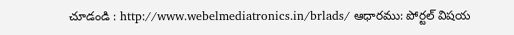చూడండి : http://www.webelmediatronics.in/brlads/ ఆధారము: పోర్టల్ విషయ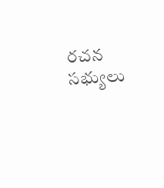రచన సభ్యులు